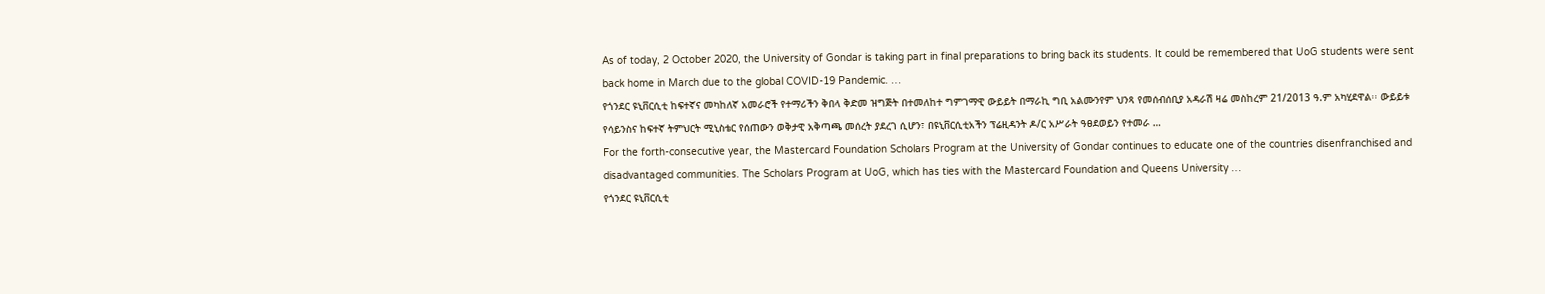As of today, 2 October 2020, the University of Gondar is taking part in final preparations to bring back its students. It could be remembered that UoG students were sent back home in March due to the global COVID-19 Pandemic. …
የጎንደር ዩኒቨርሲቲ ከፍተኛና መካከለኛ አመራሮች የተማሪችን ቅበላ ቅድመ ዝግጅት በተመለከተ ግምገማዊ ውይይት በማራኪ ግቢ አልሙንየም ህንጻ የመሰብሰቢያ አዳራሽ ዛሬ መስከረም 21/2013 ዓ.ም አካሂደዋል፡፡ ውይይቱ የሳይንስና ከፍተኛ ትምህርት ሚኒስቴር የሰጠውን ወቅታዊ አቅጣጫ መሰረት ያደረገ ሲሆን፣ በዩኒቨርሲቲአችን ፕሬዚዳንት ዶ/ር አሥራት ዓፀደወይን የተመራ …
For the forth-consecutive year, the Mastercard Foundation Scholars Program at the University of Gondar continues to educate one of the countries disenfranchised and disadvantaged communities. The Scholars Program at UoG, which has ties with the Mastercard Foundation and Queens University …
የጎንደር ዩኒቨርሲቲ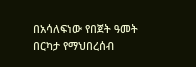በአሳለፍነው የበጀት ዓመት በርካታ የማህበረሰብ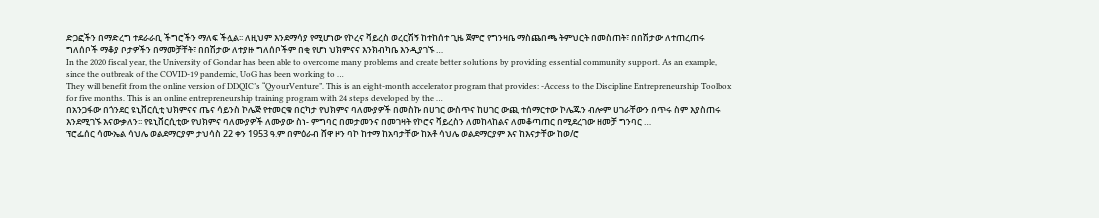ድጋፎችን በማድረግ ተደራራቢ ችግሮችን ማለፍ ችሏል፡፡ ለዚህም እንደማሳያ የሚሆነው የኮረና ቫይረስ ወረርሽኝ ከተከሰተ ጊዜ ጀምሮ የግንዛቤ ማስጨበጫ ትምህርት በመስጠት፣ በበሽታው ለተጠረጠሩ ግለሰቦች ማቆያ ቦታዎችን በማመቻቸት፣ በበሽታው ለተያዙ ግለሰቦችም በቂ የሆነ ህክምናና እንክብካቤ እንዲያገኙ …
In the 2020 fiscal year, the University of Gondar has been able to overcome many problems and create better solutions by providing essential community support. As an example, since the outbreak of the COVID-19 pandemic, UoG has been working to …
They will benefit from the online version of DDQIC’s “QyourVenture”. This is an eight-month accelerator program that provides: -Access to the Discipline Entrepreneurship Toolbox for five months. This is an online entrepreneurship training program with 24 steps developed by the …
በአንጋፋው በጎንደር ዩኒቨርሲቲ ህክምናና ጤና ሳይንስ ኮሌጅ የተመርቁ በርካታ የህክምና ባለሙያዎች በመስኩ በሀገር ውስጥና ከሀገር ውጪ ተሰማርተው ኮሌጁን ብሎም ሀገራቸውን በጥሩ ስም እያስጠሩ እንደሚገኙ እናውቃለን፡፡ የዩኒቨርሲቲው የህክምና ባለሙያዎች ለሙያው ስነ- ምግባር በመታመንና በመገዛት የኮሮና ቫይረስን ለመከላከልና ለመቆጣጠር በሚደረገው ዘመቻ ግንባር …
ፕሮፌሰር ሳሙኤል ሳህሌ ወልደማርያም ታህሳስ 22 ቀን 1953 ዓ.ም በምዕራብ ሸዋ ዞን ባኮ ከተማ ከአባታቸው ከአቶ ሳህሌ ወልደማርያም እና ከእናታቸው ከወ/ሮ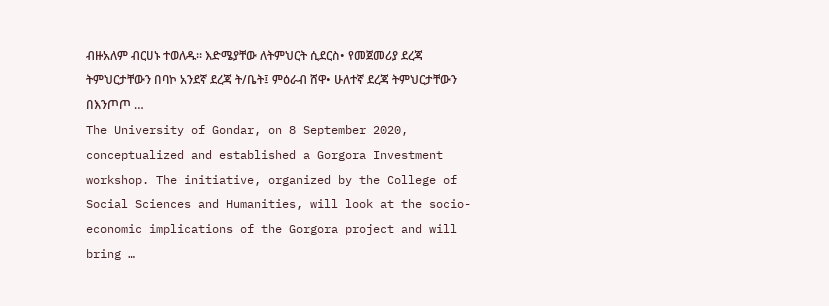ብዙአለም ብርሀኑ ተወለዱ፡፡ እድሜያቸው ለትምህርት ሲደርስ• የመጀመሪያ ደረጃ ትምህርታቸውን በባኮ አንደኛ ደረጃ ት/ቤት፤ ምዕራብ ሸዋ• ሁለተኛ ደረጃ ትምህርታቸውን በእንጦጦ …
The University of Gondar, on 8 September 2020, conceptualized and established a Gorgora Investment workshop. The initiative, organized by the College of Social Sciences and Humanities, will look at the socio- economic implications of the Gorgora project and will bring …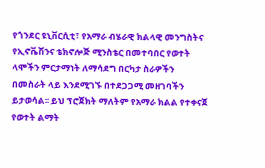የጎንደር ዩኒቨርሲቲ፣ የአማራ ብሄራዊ ክልላዊ መንግስትና የኢኖቬሽንና ቴክኖሎጅ ሚንስቴር በመተባበር የወተት ላሞችን ምርታማነት ለማሳደግ በርካታ ስራዎችን በመስራት ላይ እንደሚገኙ በተደጋጋሚ መዘገባችን ይታወሳል፡፡ ይህ ፕሮጀክት ማለትም የአማራ ክልል የተቀናጀ የወተት ልማት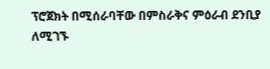ፕሮጀክት በሚሰራባቸው በምስራቅና ምዕራብ ደንቢያ ለሚገኙ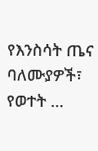የእንስሳት ጤና ባለሙያዎች፣ የወተት …